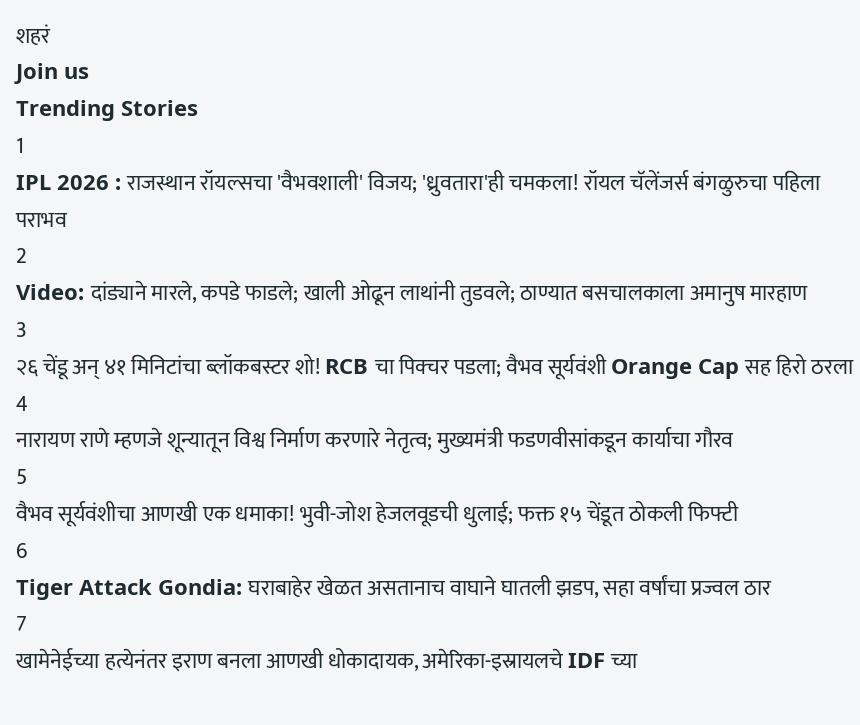शहरं
Join us
Trending Stories
1
IPL 2026 : राजस्थान रॉयल्सचा 'वैभवशाली' विजय; 'ध्रुवतारा'ही चमकला! रॉयल चॅलेंजर्स बंगळुरुचा पहिला पराभव
2
Video: दांड्याने मारले, कपडे फाडले; खाली ओढून लाथांनी तुडवले; ठाण्यात बसचालकाला अमानुष मारहाण
3
२६ चेंडू अन् ४१ मिनिटांचा ब्लॉकबस्टर शो! RCB चा पिक्चर पडला; वैभव सूर्यवंशी Orange Cap सह हिरो ठरला
4
नारायण राणे म्हणजे शून्यातून विश्व निर्माण करणारे नेतृत्व; मुख्यमंत्री फडणवीसांकडून कार्याचा गौरव
5
वैभव सूर्यवंशीचा आणखी एक धमाका! भुवी-जोश हेजलवूडची धुलाई; फक्त १५ चेंडूत ठोकली फिफ्टी
6
Tiger Attack Gondia: घराबाहेर खेळत असतानाच वाघाने घातली झडप, सहा वर्षांचा प्रज्वल ठार
7
खामेनेईच्या हत्येनंतर इराण बनला आणखी धोकादायक, अमेरिका-इस्रायलचे IDF च्या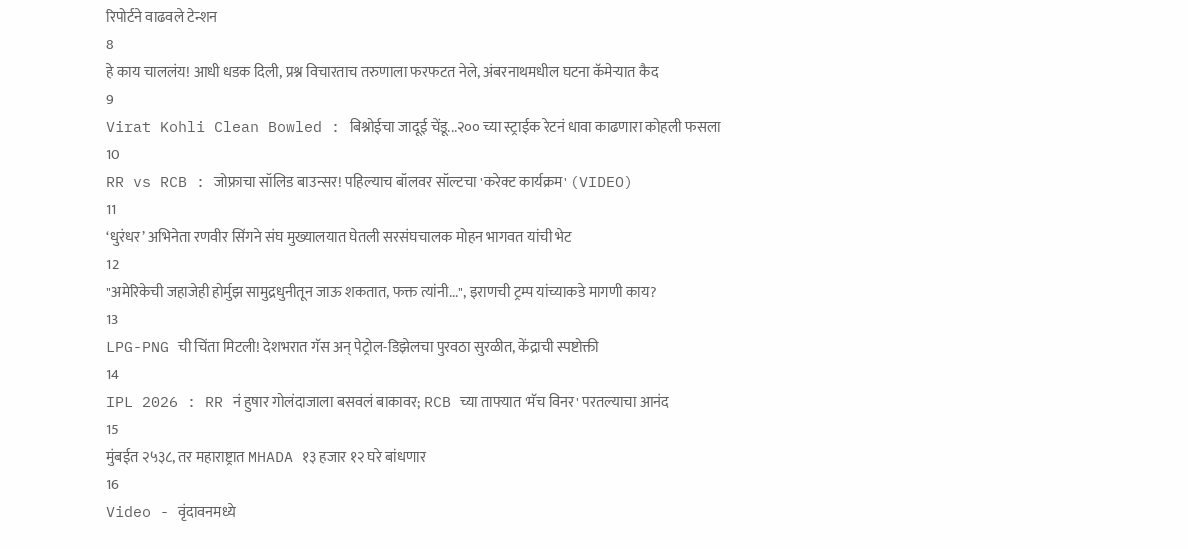रिपोर्टने वाढवले टेन्शन
8
हे काय चाललंय! आधी धडक दिली, प्रश्न विचारताच तरुणाला फरफटत नेले, अंबरनाथमधील घटना कॅमेऱ्यात कैद
9
Virat Kohli Clean Bowled : बिश्नोईचा जादूई चेंडू...२०० च्या स्ट्राईक रेटनं धावा काढणारा कोहली फसला
10
RR vs RCB : जोफ्राचा सॉलिड बाउन्सर! पहिल्याच बॉलवर सॉल्टचा 'करेक्ट कार्यक्रम' (VIDEO)
11
‘धुरंधर’ अभिनेता रणवीर सिंगने संघ मुख्यालयात घेतली सरसंघचालक मोहन भागवत यांची भेट
12
"अमेरिकेची जहाजेही होर्मुझ सामुद्रधुनीतून जाऊ शकतात, फक्त त्यांनी...", इराणची ट्रम्प यांच्याकडे मागणी काय?
13
LPG-PNG ची चिंता मिटली! देशभरात गॅस अन् पेट्रोल-डिझेलचा पुरवठा सुरळीत, केंद्राची स्पष्टोक्ती
14
IPL 2026 : RR नं हुषार गोलंदाजाला बसवलं बाकावर; RCB च्या ताफ्यात 'मॅच विनर' परतल्याचा आनंद
15
मुंबईत २५३८, तर महाराष्ट्रात MHADA १३ हजार १२ घरे बांधणार
16
Video - वृंदावनमध्ये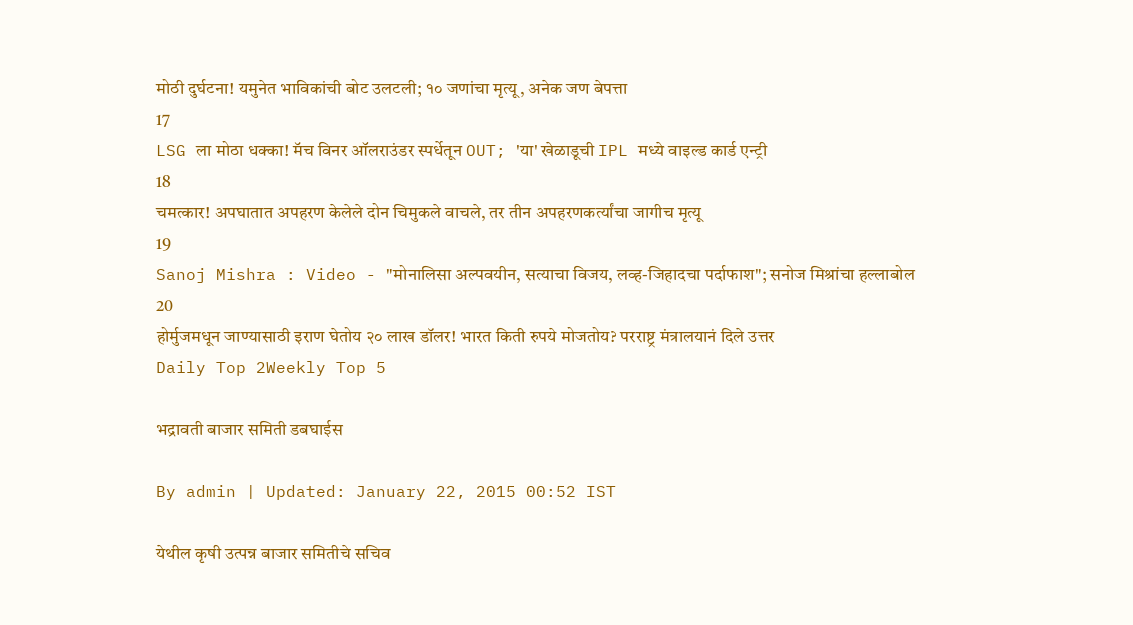मोठी दुर्घटना! यमुनेत भाविकांची बोट उलटली; १० जणांचा मृत्यू, अनेक जण बेपत्ता
17
LSG ला मोठा धक्का! मॅच विनर ऑलराउंडर स्पर्धेतून OUT; 'या' खेळाडूची IPL मध्ये वाइल्ड कार्ड एन्ट्री
18
चमत्कार! अपघातात अपहरण केलेले दोन चिमुकले वाचले, तर तीन अपहरणकर्त्यांचा जागीच मृत्यू
19
Sanoj Mishra : Video - "मोनालिसा अल्पवयीन, सत्याचा विजय, लव्ह-जिहादचा पर्दाफाश"; सनोज मिश्रांचा हल्लाबोल
20
होर्मुजमधून जाण्यासाठी इराण घेतोय २० लाख डॉलर! भारत किती रुपये मोजतोय? परराष्ट्र मंत्रालयानं दिले उत्तर
Daily Top 2Weekly Top 5

भद्रावती बाजार समिती डबघाईस

By admin | Updated: January 22, 2015 00:52 IST

येथील कृषी उत्पन्न बाजार समितीचे सचिव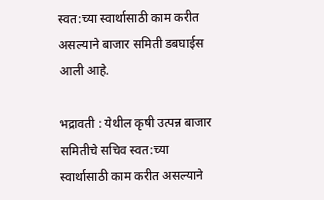स्वत:च्या स्वार्थासाठी काम करीत असल्याने बाजार समिती डबघाईस आली आहे.

भद्रावती : येथील कृषी उत्पन्न बाजार समितीचे सचिव स्वत:च्या स्वार्थासाठी काम करीत असल्याने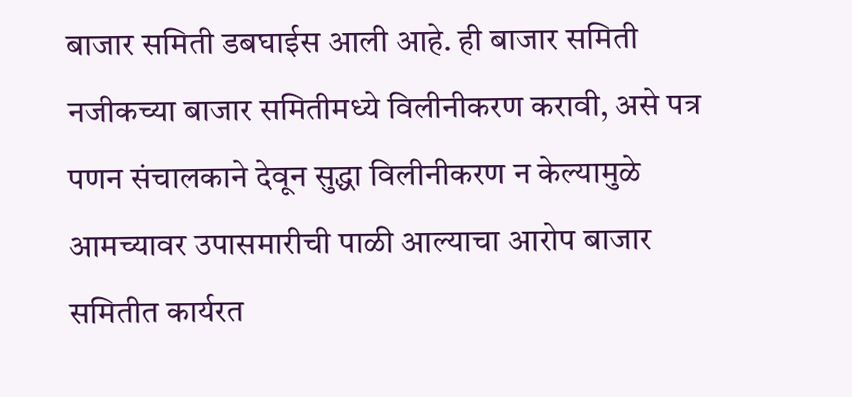बाजार समिती डबघाईस आली आहे. ही बाजार समिती नजीकच्या बाजार समितीमध्ये विलीनीकरण करावी, असे पत्र पणन संचालकाने देवून सुद्धा विलीनीकरण न केल्यामुळे आमच्यावर उपासमारीची पाळी आल्याचा आरोप बाजार समितीत कार्यरत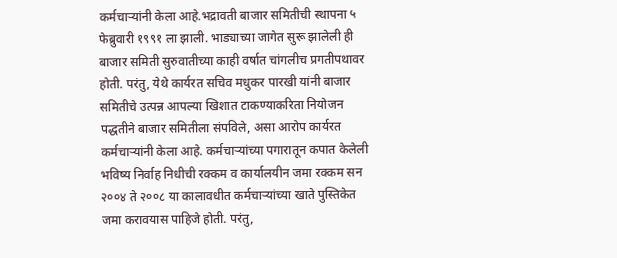कर्मचाऱ्यांनी केला आहे.भद्रावती बाजार समितीची स्थापना ५ फेब्रुवारी १९९१ ला झाली. भाड्याच्या जागेत सुरू झालेली ही बाजार समिती सुरुवातीच्या काही वर्षात चांगलीच प्रगतीपथावर होती. परंतु, येथे कार्यरत सचिव मधुकर पारखी यांनी बाजार समितीचे उत्पन्न आपल्या खिशात टाकण्याकरिता नियोजन पद्धतीने बाजार समितीला संपविले, असा आरोप कार्यरत कर्मचाऱ्यांनी केला आहे. कर्मचाऱ्यांच्या पगारातून कपात केलेली भविष्य निर्वाह निधीची रक्कम व कार्यालयीन जमा रक्कम सन २००४ ते २००८ या कालावधीत कर्मचाऱ्यांच्या खाते पुस्तिकेत जमा करावयास पाहिजे होती. परंतु,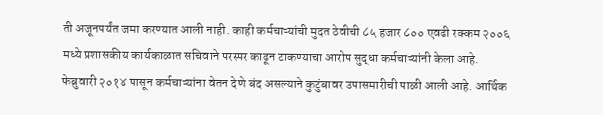ती अजूनपर्यंत जमा करण्यात आली नाही. काही कर्मचाऱ्यांची मुदत ठेवीची ८५ हजार ८०० एवढी रक्कम २००६ मध्ये प्रशासकीय कार्यकाळात सचिवाने परस्पर काढून टाकण्याचा आरोप सुद्धा कर्मचाऱ्यांनी केला आहे. फेब्रुवारी २०१४ पासून कर्मचाऱ्यांना वेतन देणे बंद असल्याने कुटुंबावर उपासमारीची पाळी आली आहे. आर्थिक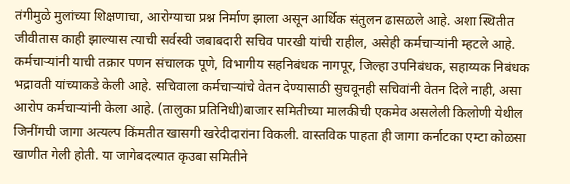तंगीमुळे मुलांच्या शिक्षणाचा, आरोग्याचा प्रश्न निर्माण झाला असून आर्थिक संतुलन ढासळले आहे. अशा स्थितीत जीवीतास काही झाल्यास त्याची सर्वस्वी जबाबदारी सचिव पारखी यांची राहील, असेही कर्मचाऱ्यांनी म्हटले आहे. कर्मचाऱ्यांनी याची तक्रार पणन संचालक पूणे, विभागीय सहनिबंधक नागपूर, जिल्हा उपनिबंधक, सहाय्यक निबंधक भद्रावती यांच्याकडे केली आहे. सचिवाला कर्मचाऱ्यांचे वेतन देण्यासाठी सुचवूनही सचिवांनी वेतन दिले नाही, असा आरोप कर्मचाऱ्यांनी केला आहे. (तालुका प्रतिनिधी)बाजार समितीच्या मालकीची एकमेव असलेली किलोणी येथील जिनींगची जागा अत्यल्प किंमतीत खासगी खरेदीदारांना विकली. वास्तविक पाहता ही जागा कर्नाटका एम्टा कोळसा खाणीत गेली होती. या जागेबदल्यात कृउबा समितीने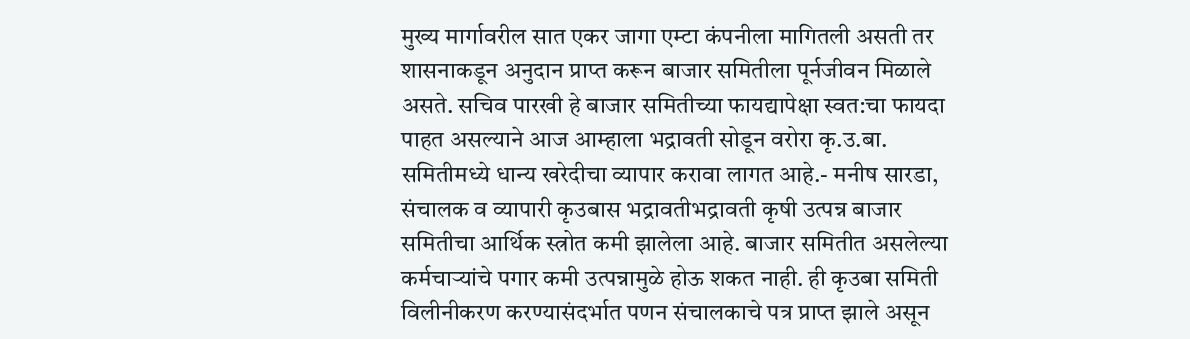मुख्य मार्गावरील सात एकर जागा एम्टा कंपनीला मागितली असती तर शासनाकडून अनुदान प्राप्त करून बाजार समितीला पूर्नजीवन मिळाले असते. सचिव पारखी हे बाजार समितीच्या फायद्यापेक्षा स्वत:चा फायदा पाहत असल्याने आज आम्हाला भद्रावती सोडून वरोरा कृ.उ.बा. समितीमध्ये धान्य खरेदीचा व्यापार करावा लागत आहे.- मनीष सारडा, संचालक व व्यापारी कृउबास भद्रावतीभद्रावती कृषी उत्पन्न बाजार समितीचा आर्थिक स्त्रोत कमी झालेला आहे. बाजार समितीत असलेल्या कर्मचाऱ्यांचे पगार कमी उत्पन्नामुळे होऊ शकत नाही. ही कृउबा समिती विलीनीकरण करण्यासंदर्भात पणन संचालकाचे पत्र प्राप्त झाले असून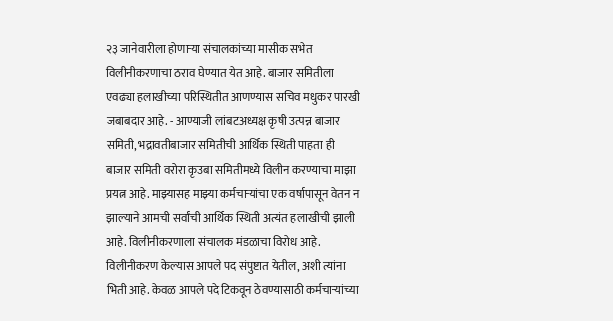२३ जानेवारीला होणाऱ्या संचालकांच्या मासीक सभेत विलीनीकरणाचा ठराव घेण्यात येत आहे. बाजार समितीला एवढ्या हलाखीच्या परिस्थितीत आणण्यास सचिव मधुकर पारखी जबाबदार आहे. - आण्याजी लांबटअध्यक्ष कृषी उत्पन्न बाजार समिती, भद्रावतीबाजार समितीची आर्थिक स्थिती पाहता ही बाजार समिती वरोरा कृउबा समितीमध्ये विलीन करण्याचा माझा प्रयत्न आहे. माझ्यासह माझ्या कर्मचाऱ्यांचा एक वर्षापासून वेतन न झाल्याने आमची सर्वांची आर्थिक स्थिती अत्यंत हलाखीची झाली आहे. विलीनीकरणाला संचालक मंडळाचा विरोध आहे. विलीनीकरण केल्यास आपले पद संपुष्टात येतील, अशी त्यांना भिती आहे. केवळ आपले पदे टिकवून ठेवण्यासाठी कर्मचाऱ्यांच्या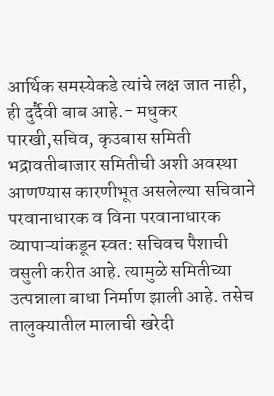आर्थिक समस्येकडे त्यांचे लक्ष जात नाही, ही दुर्दैवी बाब आहे.- मधुकर पारखी,सचिव, कृउबास समिती भद्रावतीबाजार समितीची अशी अवस्था आणण्यास कारणीभूत असलेल्या सचिवाने परवानाधारक व विना परवानाधारक व्यापाऱ्यांकडून स्वत: सचिवच पैशाची वसुली करीत आहे. त्यामुळे समितीच्या उत्पन्नाला बाधा निर्माण झाली आहे. तसेच तालुक्यातील मालाची खरेदी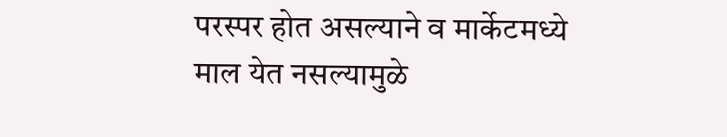परस्पर होत असल्याने व मार्केटमध्ये माल येत नसल्यामुळे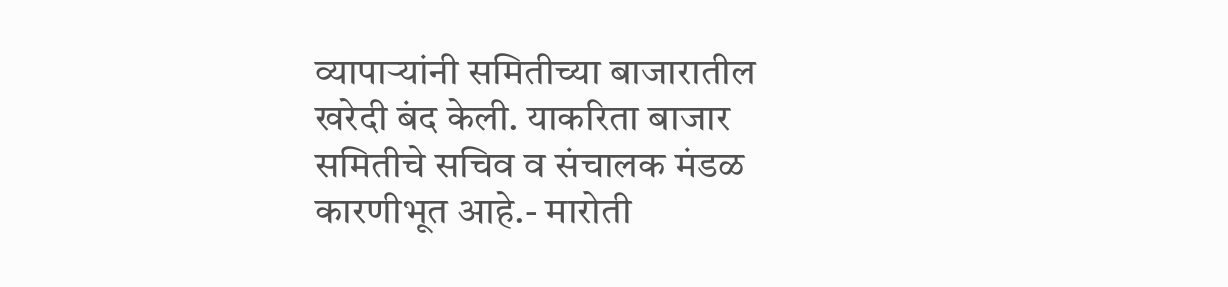व्यापाऱ्यांनी समितीच्या बाजारातील खरेदी बंद केली. याकरिता बाजार समितीचे सचिव व संचालक मंडळ कारणीभूत आहे.- मारोती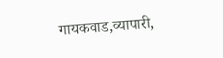गायकवाड,व्यापारी,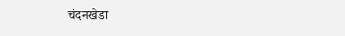चंदनखेडा